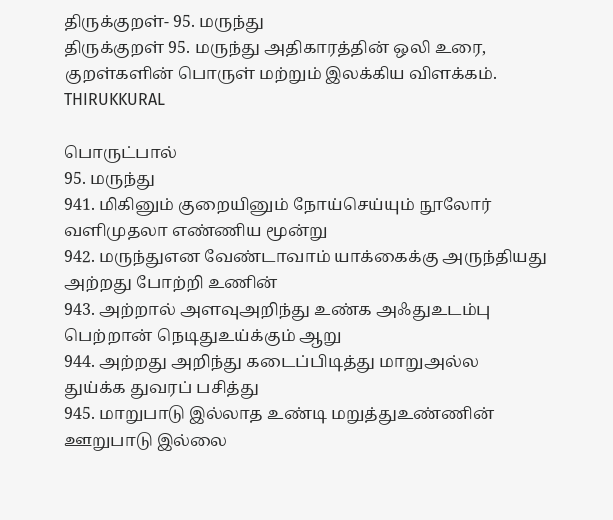திருக்குறள்- 95. மருந்து
திருக்குறள் 95. மருந்து அதிகாரத்தின் ஒலி உரை, குறள்களின் பொருள் மற்றும் இலக்கிய விளக்கம்.
THIRUKKURAL

பொருட்பால்
95. மருந்து
941. மிகினும் குறையினும் நோய்செய்யும் நூலோர்
வளிமுதலா எண்ணிய மூன்று
942. மருந்துஎன வேண்டாவாம் யாக்கைக்கு அருந்தியது
அற்றது போற்றி உணின்
943. அற்றால் அளவுஅறிந்து உண்க அஃதுஉடம்பு
பெற்றான் நெடிதுஉய்க்கும் ஆறு
944. அற்றது அறிந்து கடைப்பிடித்து மாறுஅல்ல
துய்க்க துவரப் பசித்து
945. மாறுபாடு இல்லாத உண்டி மறுத்துஉண்ணின்
ஊறுபாடு இல்லை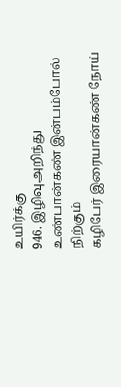உயிர்க்கு
946. இழிவுஅறிந்து உண்பான்கண் இன்பம்போல் நிற்கும்
கழிபேர் இரையான்கண் நோய்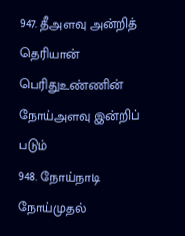947. தீஅளவு அன்றித் தெரியான் பெரிதுஉண்ணின்
நோய்அளவு இன்றிப் படும்
948. நோய்நாடி நோய்முதல்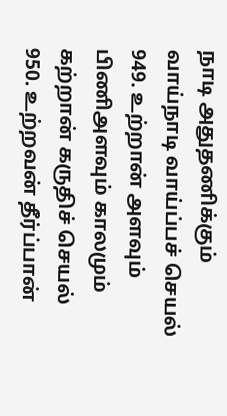நாடி அதுதணிக்கும்
வாய்நாடி வாய்ப்பச் செயல்
949. உற்றான் அளவும் பிணிஅளவும் காலமும்
கற்றான் கருதிச் செயல்
950. உற்றவன் தீர்ப்பான்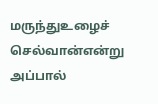மருந்துஉழைச் செல்வான்என்று
அப்பால்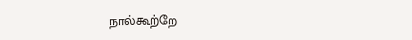நால்கூற்றே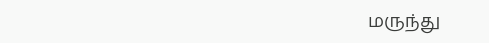மருந்து